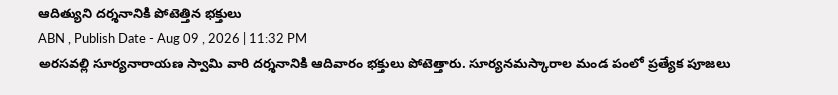ఆదిత్యుని దర్శనానికి పోటెత్తిన భక్తులు
ABN , Publish Date - Aug 09 , 2026 | 11:32 PM
అరసవల్లి సూర్యనారాయణ స్వామి వారి దర్శనానికి ఆదివారం భక్తులు పోటెత్తారు. సూర్యనమస్కారాల మండ పంలో ప్రత్యేక పూజలు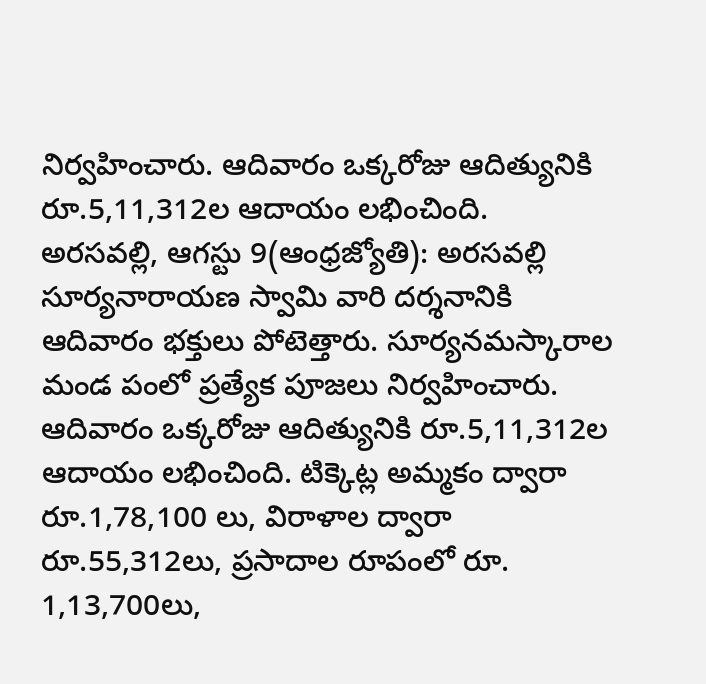నిర్వహించారు. ఆదివారం ఒక్కరోజు ఆదిత్యునికి రూ.5,11,312ల ఆదాయం లభించింది.
అరసవల్లి, ఆగస్టు 9(ఆంధ్రజ్యోతి): అరసవల్లి సూర్యనారాయణ స్వామి వారి దర్శనానికి ఆదివారం భక్తులు పోటెత్తారు. సూర్యనమస్కారాల మండ పంలో ప్రత్యేక పూజలు నిర్వహించారు. ఆదివారం ఒక్కరోజు ఆదిత్యునికి రూ.5,11,312ల ఆదాయం లభించింది. టిక్కెట్ల అమ్మకం ద్వారా రూ.1,78,100 లు, విరాళాల ద్వారా రూ.55,312లు, ప్రసాదాల రూపంలో రూ. 1,13,700లు,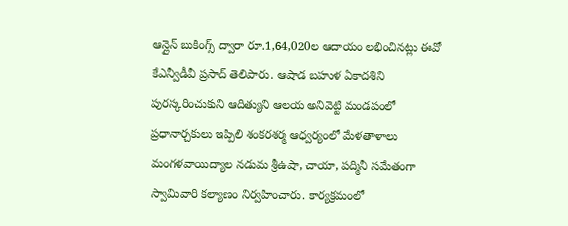ఆన్లైన్ బుకింగ్స్ ద్వారా రూ.1,64,020ల ఆదాయం లభించినట్లు ఈవో కేఎన్వీడీవీ ప్రసాద్ తెలిపారు. ఆషాడ బహుళ ఏకాదశిని పురస్కరించుకుని ఆదిత్యుని ఆలయ అనివెట్టి మండపంలో ప్రధానార్చకులు ఇప్పిలి శంకరశర్మ ఆధ్వర్యంలో మేళతాళాలు మంగళవాయిద్యాల నడుమ శ్రీఉషా, చాయా, పద్మినీ సమేతంగా స్వామివారి కల్యాణం నిర్వహించారు. కార్యక్రమంలో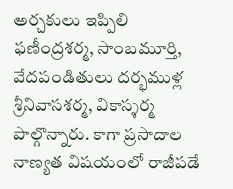అర్చకులు ఇప్పిలి ఫణీంద్రశర్మ, సాంబమూర్తి, వేదపండితులు దర్భముళ్ల శ్రీనివాసశర్మ, వికాస్శర్మ పాల్గొన్నారు. కాగా ప్రసాదాల నాణ్యత విషయంలో రాజీపడే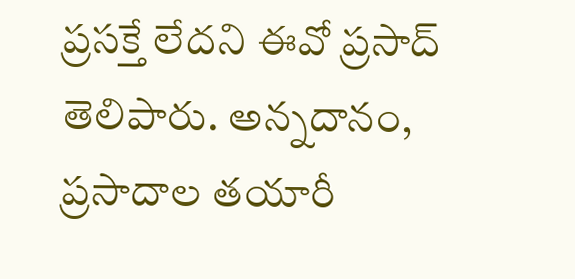ప్రసక్తే లేదని ఈవో ప్రసాద్ తెలిపారు. అన్నదానం, ప్రసాదాల తయారీ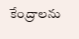కేంద్రాలను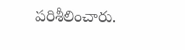పరిశీలించారు.